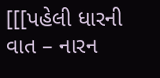[[[પહેલી ધારની વાત – નારન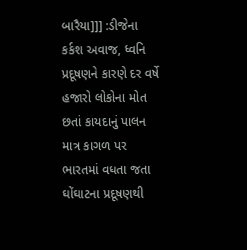બારૈયા]]] :ડીજેના કર્કશ અવાજ, ધ્વનિ પ્રદૂષણને કારણે દર વર્ષે હજારો લોકોના મોત છતાં કાયદાનું પાલન માત્ર કાગળ પર
ભારતમાં વધતા જતા ઘોંઘાટના પ્રદૂષણથી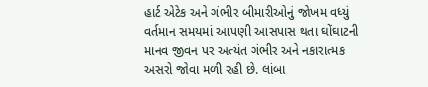હાર્ટ એટેક અને ગંભીર બીમારીઓનું જોખમ વધ્યું વર્તમાન સમયમાં આપણી આસપાસ થતા ઘોંઘાટની માનવ જીવન પર અત્યંત ગંભીર અને નકારાત્મક અસરો જોવા મળી રહી છે. લાંબા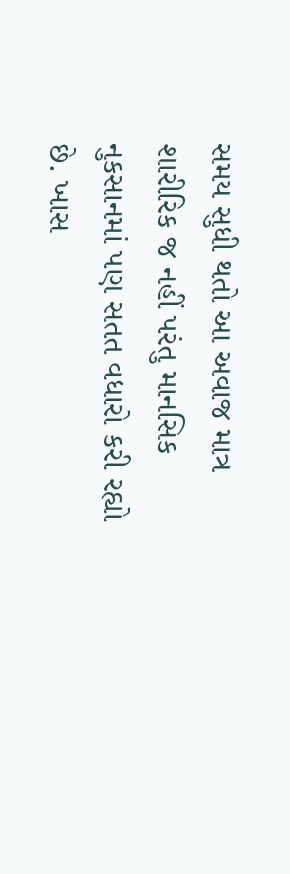સમય સુધી થતો આ અવાજ માત્ર શારીરિક જ નહીં પરંતુ માનસિક નુકસાનમાં પણ સતત વધારો કરી રહ્યો છે. ખાસ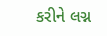કરીને લગ્ન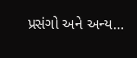પ્રસંગો અને અન્ય…